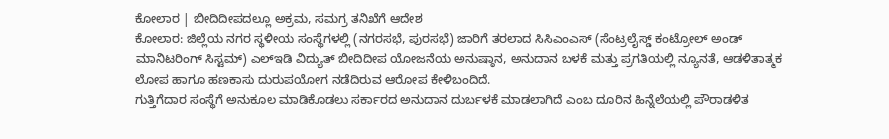ಕೋಲಾರ | ಬೀದಿದೀಪದಲ್ಲೂ ಅಕ್ರಮ, ಸಮಗ್ರ ತನಿಖೆಗೆ ಆದೇಶ
ಕೋಲಾರ: ಜಿಲ್ಲೆಯ ನಗರ ಸ್ಥಳೀಯ ಸಂಸ್ಥೆಗಳಲ್ಲಿ (ನಗರಸಭೆ, ಪುರಸಭೆ) ಜಾರಿಗೆ ತರಲಾದ ಸಿಸಿಎಂಎಸ್ (ಸೆಂಟ್ರಲೈಸ್ಡ್ ಕಂಟ್ರೋಲ್ ಅಂಡ್ ಮಾನಿಟರಿಂಗ್ ಸಿಸ್ಟಮ್) ಎಲ್ಇಡಿ ವಿದ್ಯುತ್ ಬೀದಿದೀಪ ಯೋಜನೆಯ ಅನುಷ್ಠಾನ, ಅನುದಾನ ಬಳಕೆ ಮತ್ತು ಪ್ರಗತಿಯಲ್ಲಿ ನ್ಯೂನತೆ, ಆಡಳಿತಾತ್ಮಕ ಲೋಪ ಹಾಗೂ ಹಣಕಾಸು ದುರುಪಯೋಗ ನಡೆದಿರುವ ಆರೋಪ ಕೇಳಿಬಂದಿದೆ.
ಗುತ್ತಿಗೆದಾರ ಸಂಸ್ಥೆಗೆ ಅನುಕೂಲ ಮಾಡಿಕೊಡಲು ಸರ್ಕಾರದ ಅನುದಾನ ದುರ್ಬಳಕೆ ಮಾಡಲಾಗಿದೆ ಎಂಬ ದೂರಿನ ಹಿನ್ನೆಲೆಯಲ್ಲಿ ಪೌರಾಡಳಿತ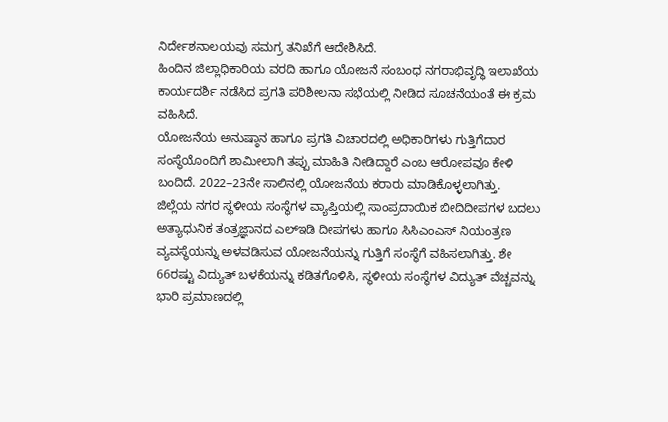ನಿರ್ದೇಶನಾಲಯವು ಸಮಗ್ರ ತನಿಖೆಗೆ ಆದೇಶಿಸಿದೆ.
ಹಿಂದಿನ ಜಿಲ್ಲಾಧಿಕಾರಿಯ ವರದಿ ಹಾಗೂ ಯೋಜನೆ ಸಂಬಂಧ ನಗರಾಭಿವೃದ್ಧಿ ಇಲಾಖೆಯ ಕಾರ್ಯದರ್ಶಿ ನಡೆಸಿದ ಪ್ರಗತಿ ಪರಿಶೀಲನಾ ಸಭೆಯಲ್ಲಿ ನೀಡಿದ ಸೂಚನೆಯಂತೆ ಈ ಕ್ರಮ ವಹಿಸಿದೆ.
ಯೋಜನೆಯ ಅನುಷ್ಠಾನ ಹಾಗೂ ಪ್ರಗತಿ ವಿಚಾರದಲ್ಲಿ ಅಧಿಕಾರಿಗಳು ಗುತ್ತಿಗೆದಾರ ಸಂಸ್ಥೆಯೊಂದಿಗೆ ಶಾಮೀಲಾಗಿ ತಪ್ಪು ಮಾಹಿತಿ ನೀಡಿದ್ದಾರೆ ಎಂಬ ಆರೋಪವೂ ಕೇಳಿ ಬಂದಿದೆ. 2022–23ನೇ ಸಾಲಿನಲ್ಲಿ ಯೋಜನೆಯ ಕರಾರು ಮಾಡಿಕೊಳ್ಳಲಾಗಿತ್ತು.
ಜಿಲ್ಲೆಯ ನಗರ ಸ್ಥಳೀಯ ಸಂಸ್ಥೆಗಳ ವ್ಯಾಪ್ತಿಯಲ್ಲಿ ಸಾಂಪ್ರದಾಯಿಕ ಬೀದಿದೀಪಗಳ ಬದಲು ಅತ್ಯಾಧುನಿಕ ತಂತ್ರಜ್ಞಾನದ ಎಲ್ಇಡಿ ದೀಪಗಳು ಹಾಗೂ ಸಿಸಿಎಂಎಸ್ ನಿಯಂತ್ರಣ ವ್ಯವಸ್ಥೆಯನ್ನು ಅಳವಡಿಸುವ ಯೋಜನೆಯನ್ನು ಗುತ್ತಿಗೆ ಸಂಸ್ಥೆಗೆ ವಹಿಸಲಾಗಿತ್ತು. ಶೇ 66ರಷ್ಟು ವಿದ್ಯುತ್ ಬಳಕೆಯನ್ನು ಕಡಿತಗೊಳಿಸಿ, ಸ್ಥಳೀಯ ಸಂಸ್ಥೆಗಳ ವಿದ್ಯುತ್ ವೆಚ್ಚವನ್ನು ಭಾರಿ ಪ್ರಮಾಣದಲ್ಲಿ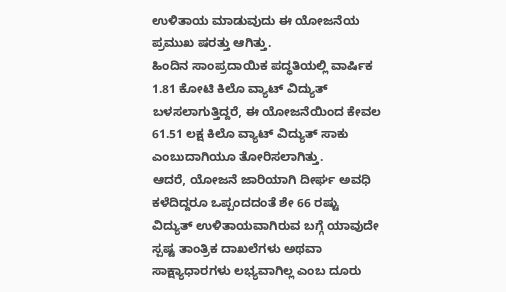ಉಳಿತಾಯ ಮಾಡುವುದು ಈ ಯೋಜನೆಯ ಪ್ರಮುಖ ಷರತ್ತು ಆಗಿತ್ತು.
ಹಿಂದಿನ ಸಾಂಪ್ರದಾಯಿಕ ಪದ್ಧತಿಯಲ್ಲಿ ವಾರ್ಷಿಕ 1.81 ಕೋಟಿ ಕಿಲೊ ವ್ಯಾಟ್ ವಿದ್ಯುತ್ ಬಳಸಲಾಗುತ್ತಿದ್ದರೆ, ಈ ಯೋಜನೆಯಿಂದ ಕೇವಲ 61.51 ಲಕ್ಷ ಕಿಲೊ ವ್ಯಾಟ್ ವಿದ್ಯುತ್ ಸಾಕು ಎಂಬುದಾಗಿಯೂ ತೋರಿಸಲಾಗಿತ್ತು.
ಆದರೆ, ಯೋಜನೆ ಜಾರಿಯಾಗಿ ದೀರ್ಘ ಅವಧಿ ಕಳೆದಿದ್ದರೂ ಒಪ್ಪಂದದಂತೆ ಶೇ 66 ರಷ್ಟು ವಿದ್ಯುತ್ ಉಳಿತಾಯವಾಗಿರುವ ಬಗ್ಗೆ ಯಾವುದೇ ಸ್ಪಷ್ಟ ತಾಂತ್ರಿಕ ದಾಖಲೆಗಳು ಅಥವಾ ಸಾಕ್ಷ್ಯಾಧಾರಗಳು ಲಭ್ಯವಾಗಿಲ್ಲ ಎಂಬ ದೂರು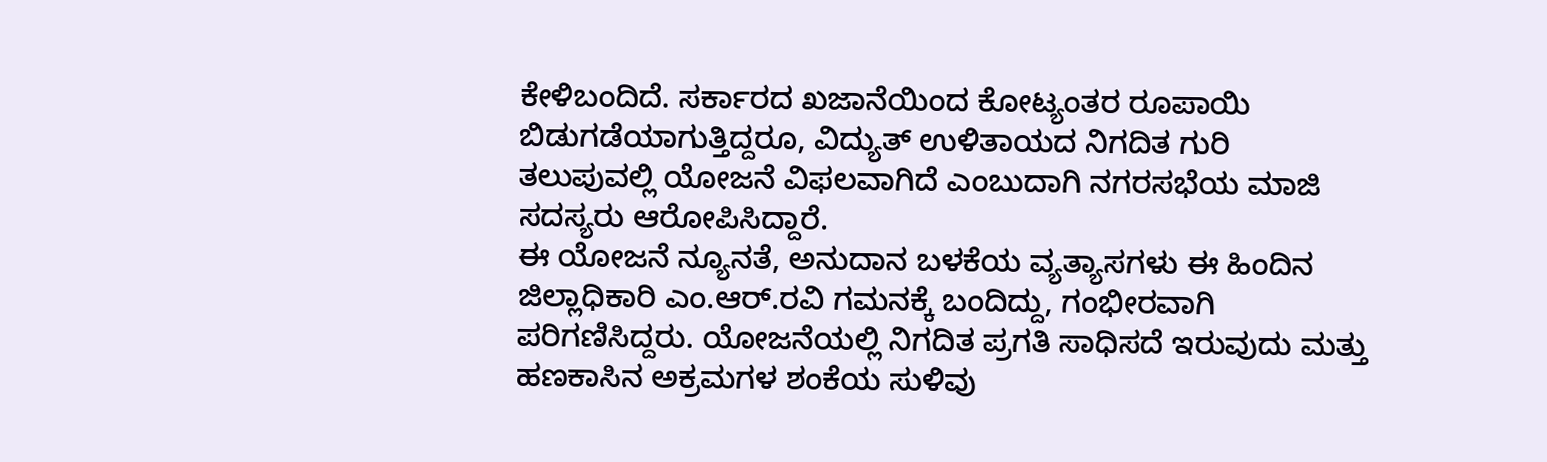ಕೇಳಿಬಂದಿದೆ. ಸರ್ಕಾರದ ಖಜಾನೆಯಿಂದ ಕೋಟ್ಯಂತರ ರೂಪಾಯಿ ಬಿಡುಗಡೆಯಾಗುತ್ತಿದ್ದರೂ, ವಿದ್ಯುತ್ ಉಳಿತಾಯದ ನಿಗದಿತ ಗುರಿ ತಲುಪುವಲ್ಲಿ ಯೋಜನೆ ವಿಫಲವಾಗಿದೆ ಎಂಬುದಾಗಿ ನಗರಸಭೆಯ ಮಾಜಿ ಸದಸ್ಯರು ಆರೋಪಿಸಿದ್ದಾರೆ.
ಈ ಯೋಜನೆ ನ್ಯೂನತೆ, ಅನುದಾನ ಬಳಕೆಯ ವ್ಯತ್ಯಾಸಗಳು ಈ ಹಿಂದಿನ ಜಿಲ್ಲಾಧಿಕಾರಿ ಎಂ.ಆರ್.ರವಿ ಗಮನಕ್ಕೆ ಬಂದಿದ್ದು, ಗಂಭೀರವಾಗಿ ಪರಿಗಣಿಸಿದ್ದರು. ಯೋಜನೆಯಲ್ಲಿ ನಿಗದಿತ ಪ್ರಗತಿ ಸಾಧಿಸದೆ ಇರುವುದು ಮತ್ತು ಹಣಕಾಸಿನ ಅಕ್ರಮಗಳ ಶಂಕೆಯ ಸುಳಿವು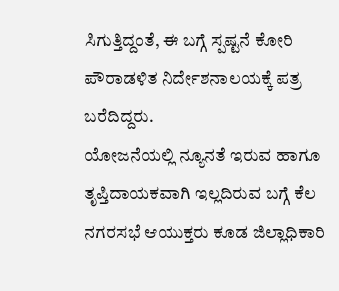ಸಿಗುತ್ತಿದ್ದಂತೆ, ಈ ಬಗ್ಗೆ ಸ್ಪಷ್ಟನೆ ಕೋರಿ ಪೌರಾಡಳಿತ ನಿರ್ದೇಶನಾಲಯಕ್ಕೆ ಪತ್ರ ಬರೆದಿದ್ದರು.
ಯೋಜನೆಯಲ್ಲಿ ನ್ಯೂನತೆ ಇರುವ ಹಾಗೂ ತೃಪ್ತಿದಾಯಕವಾಗಿ ಇಲ್ಲದಿರುವ ಬಗ್ಗೆ ಕೆಲ ನಗರಸಭೆ ಆಯುಕ್ತರು ಕೂಡ ಜಿಲ್ಲಾಧಿಕಾರಿ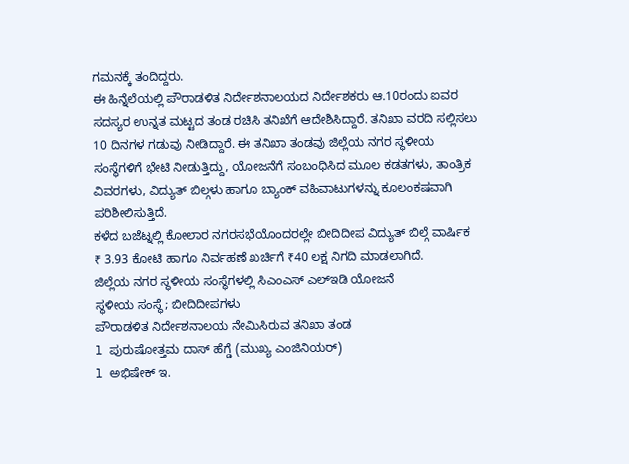ಗಮನಕ್ಕೆ ತಂದಿದ್ದರು.
ಈ ಹಿನ್ನೆಲೆಯಲ್ಲಿ ಪೌರಾಡಳಿತ ನಿರ್ದೇಶನಾಲಯದ ನಿರ್ದೇಶಕರು ಆ.10ರಂದು ಐವರ ಸದಸ್ಯರ ಉನ್ನತ ಮಟ್ಟದ ತಂಡ ರಚಿಸಿ ತನಿಖೆಗೆ ಆದೇಶಿಸಿದ್ದಾರೆ. ತನಿಖಾ ವರದಿ ಸಲ್ಲಿಸಲು 10 ದಿನಗಳ ಗಡುವು ನೀಡಿದ್ದಾರೆ. ಈ ತನಿಖಾ ತಂಡವು ಜಿಲ್ಲೆಯ ನಗರ ಸ್ಥಳೀಯ ಸಂಸ್ಥೆಗಳಿಗೆ ಭೇಟಿ ನೀಡುತ್ತಿದ್ದು, ಯೋಜನೆಗೆ ಸಂಬಂಧಿಸಿದ ಮೂಲ ಕಡತಗಳು, ತಾಂತ್ರಿಕ ವಿವರಗಳು, ವಿದ್ಯುತ್ ಬಿಲ್ಗಳು ಹಾಗೂ ಬ್ಯಾಂಕ್ ವಹಿವಾಟುಗಳನ್ನು ಕೂಲಂಕಷವಾಗಿ ಪರಿಶೀಲಿಸುತ್ತಿದೆ.
ಕಳೆದ ಬಜೆಟ್ನಲ್ಲಿ ಕೋಲಾರ ನಗರಸಭೆಯೊಂದರಲ್ಲೇ ಬೀದಿದೀಪ ವಿದ್ಯುತ್ ಬಿಲ್ಗೆ ವಾರ್ಷಿಕ ₹ 3.93 ಕೋಟಿ ಹಾಗೂ ನಿರ್ವಹಣೆ ಖರ್ಚಿಗೆ ₹40 ಲಕ್ಷ ನಿಗದಿ ಮಾಡಲಾಗಿದೆ.
ಜಿಲ್ಲೆಯ ನಗರ ಸ್ಥಳೀಯ ಸಂಸ್ಥೆಗಳಲ್ಲಿ ಸಿಎಂಎಸ್ ಎಲ್ಇಡಿ ಯೋಜನೆ
ಸ್ಥಳೀಯ ಸಂಸ್ಥೆ; ಬೀದಿದೀಪಗಳು
ಪೌರಾಡಳಿತ ನಿರ್ದೇಶನಾಲಯ ನೇಮಿಸಿರುವ ತನಿಖಾ ತಂಡ
l ಪುರುಷೋತ್ತಮ ದಾಸ್ ಹೆಗ್ಡೆ (ಮುಖ್ಯ ಎಂಜಿನಿಯರ್)
l ಅಭಿಷೇಕ್ ಇ.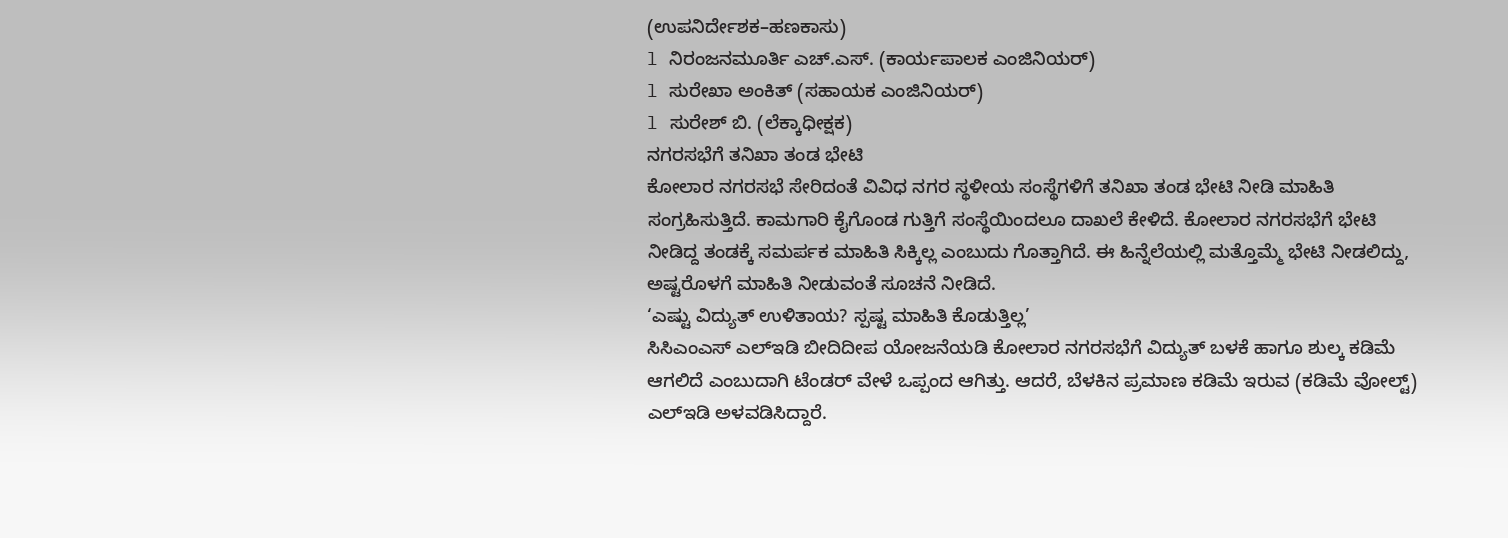(ಉಪನಿರ್ದೇಶಕ–ಹಣಕಾಸು)
l ನಿರಂಜನಮೂರ್ತಿ ಎಚ್.ಎಸ್. (ಕಾರ್ಯಪಾಲಕ ಎಂಜಿನಿಯರ್)
l ಸುರೇಖಾ ಅಂಕಿತ್ (ಸಹಾಯಕ ಎಂಜಿನಿಯರ್)
l ಸುರೇಶ್ ಬಿ. (ಲೆಕ್ಕಾಧೀಕ್ಷಕ)
ನಗರಸಭೆಗೆ ತನಿಖಾ ತಂಡ ಭೇಟಿ
ಕೋಲಾರ ನಗರಸಭೆ ಸೇರಿದಂತೆ ವಿವಿಧ ನಗರ ಸ್ಥಳೀಯ ಸಂಸ್ಥೆಗಳಿಗೆ ತನಿಖಾ ತಂಡ ಭೇಟಿ ನೀಡಿ ಮಾಹಿತಿ ಸಂಗ್ರಹಿಸುತ್ತಿದೆ. ಕಾಮಗಾರಿ ಕೈಗೊಂಡ ಗುತ್ತಿಗೆ ಸಂಸ್ಥೆಯಿಂದಲೂ ದಾಖಲೆ ಕೇಳಿದೆ. ಕೋಲಾರ ನಗರಸಭೆಗೆ ಭೇಟಿ ನೀಡಿದ್ದ ತಂಡಕ್ಕೆ ಸಮರ್ಪಕ ಮಾಹಿತಿ ಸಿಕ್ಕಿಲ್ಲ ಎಂಬುದು ಗೊತ್ತಾಗಿದೆ. ಈ ಹಿನ್ನೆಲೆಯಲ್ಲಿ ಮತ್ತೊಮ್ಮೆ ಭೇಟಿ ನೀಡಲಿದ್ದು, ಅಷ್ಟರೊಳಗೆ ಮಾಹಿತಿ ನೀಡುವಂತೆ ಸೂಚನೆ ನೀಡಿದೆ.
‘ಎಷ್ಟು ವಿದ್ಯುತ್ ಉಳಿತಾಯ? ಸ್ಪಷ್ಟ ಮಾಹಿತಿ ಕೊಡುತ್ತಿಲ್ಲ’
ಸಿಸಿಎಂಎಸ್ ಎಲ್ಇಡಿ ಬೀದಿದೀಪ ಯೋಜನೆಯಡಿ ಕೋಲಾರ ನಗರಸಭೆಗೆ ವಿದ್ಯುತ್ ಬಳಕೆ ಹಾಗೂ ಶುಲ್ಕ ಕಡಿಮೆ ಆಗಲಿದೆ ಎಂಬುದಾಗಿ ಟೆಂಡರ್ ವೇಳೆ ಒಪ್ಪಂದ ಆಗಿತ್ತು. ಆದರೆ, ಬೆಳಕಿನ ಪ್ರಮಾಣ ಕಡಿಮೆ ಇರುವ (ಕಡಿಮೆ ವೋಲ್ಟ್) ಎಲ್ಇಡಿ ಅಳವಡಿಸಿದ್ದಾರೆ.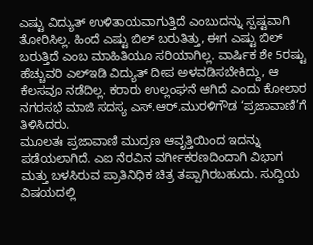ಎಷ್ಟು ವಿದ್ಯುತ್ ಉಳಿತಾಯವಾಗುತ್ತಿದೆ ಎಂಬುದನ್ನು ಸ್ಪಷ್ಟವಾಗಿ ತೋರಿಸಿಲ್ಲ. ಹಿಂದೆ ಎಷ್ಟು ಬಿಲ್ ಬರುತಿತ್ತು, ಈಗ ಎಷ್ಟು ಬಿಲ್ ಬರುತ್ತಿದೆ ಎಂಬ ಮಾಹಿತಿಯೂ ಸರಿಯಾಗಿಲ್ಲ. ವಾರ್ಷಿಕ ಶೇ 5ರಷ್ಟು ಹೆಚ್ಚುವರಿ ಎಲ್ಇಡಿ ವಿದ್ಯುತ್ ದೀಪ ಅಳವಡಿಸಬೇಕಿದ್ದು, ಆ ಕೆಲಸವೂ ನಡೆದಿಲ್ಲ. ಕರಾರು ಉಲ್ಲಂಘನೆ ಆಗಿದೆ ಎಂದು ಕೋಲಾರ ನಗರಸಭೆ ಮಾಜಿ ಸದಸ್ಯ ಎಸ್.ಆರ್.ಮುರಳಿಗೌಡ ‘ಪ್ರಜಾವಾಣಿ’ಗೆ ತಿಳಿಸಿದರು.
ಮೂಲತಃ ಪ್ರಜಾವಾಣಿ ಮುದ್ರಣ ಆವೃತ್ತಿಯಿಂದ ಇದನ್ನು ಪಡೆಯಲಾಗಿದೆ. ಎಐ ನೆರವಿನ ವರ್ಗೀಕರಣದಿಂದಾಗಿ ವಿಭಾಗ ಮತ್ತು ಬಳಸಿರುವ ಪ್ರಾತಿನಿಧಿಕ ಚಿತ್ರ ತಪ್ಪಾಗಿರಬಹುದು. ಸುದ್ದಿಯ ವಿಷಯದಲ್ಲಿ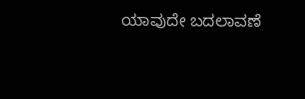ಯಾವುದೇ ಬದಲಾವಣೆ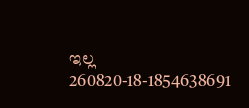ಇಲ್ಲ
260820-18-1854638691